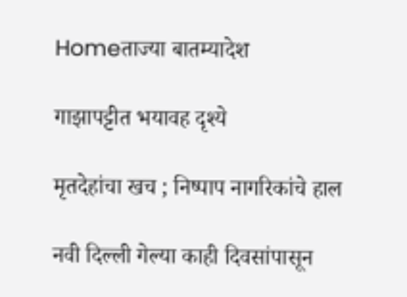Homeताज्या बातम्यादेश

गाझापट्टीत भयावह दृश्ये

मृतदेहांचा खच ; निष्पाप नागरिकांचे हाल

नवी दिल्ली गेल्या काही दिवसांपासून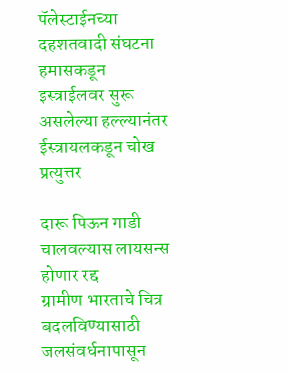पॅलेस्टाईनच्या दहशतवादी संघटना हमासकडून इस्त्राईलवर सुरू असलेल्या हल्ल्यानंतर ईस्त्रायलकडून चोख प्रत्युत्तर

दारू पिऊन गाडी चालवल्यास लायसन्स होणार रद्द
ग्रामीण भारताचे चित्र बदलविण्यासाठी जलसंवर्धनापासून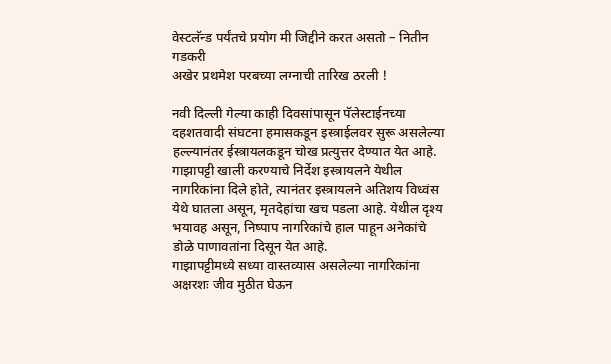वेस्टलॅन्ड पर्यंतचे प्रयोग मी जिद्दीने करत असतो – नितीन गडकरी
अखेर प्रथमेश परबच्या लग्नाची तारिख ठरली !

नवी दिल्ली गेल्या काही दिवसांपासून पॅलेस्टाईनच्या दहशतवादी संघटना हमासकडून इस्त्राईलवर सुरू असलेल्या हल्ल्यानंतर ईस्त्रायलकडून चोख प्रत्युत्तर देण्यात येत आहे. गाझापट्टी खाली करण्याचे निर्देश इस्त्रायलने येथील नागरिकांना दिले होते, त्यानंतर इस्त्रायलने अतिशय विध्वंस येथे घातला असून, मृतदेहांचा खच पडला आहे. येथील दृश्य भयावह असून, निष्पाप नागरिकांचे हाल पाहून अनेकांचे डोळे पाणावतांना दिसून येत आहे.
गाझापट्टीमध्ये सध्या वास्तव्यास असलेल्या नागरिकांना अक्षरशः जीव मुठीत घेऊन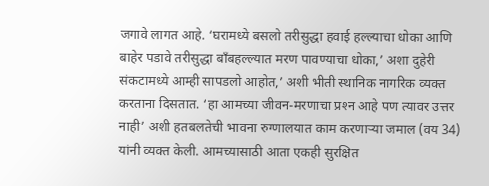जगावे लागत आहे. ‘घरामध्ये बसलो तरीसुद्धा हवाई हल्ल्याचा धोका आणि बाहेर पडावे तरीसुद्धा बाँबहल्ल्यात मरण पावण्याचा धोका,’ अशा दुहेरी संकटामध्ये आम्ही सापडलो आहोत,’ अशी भीती स्थानिक नागरिक व्यक्त करताना दिसतात. ‘हा आमच्या जीवन-मरणाचा प्रश्‍न आहे पण त्यावर उत्तर नाही’ अशी हतबलतेची भावना रुग्णालयात काम करणार्‍या जमाल (वय 34) यांनी व्यक्त केली. आमच्यासाठी आता एकही सुरक्षित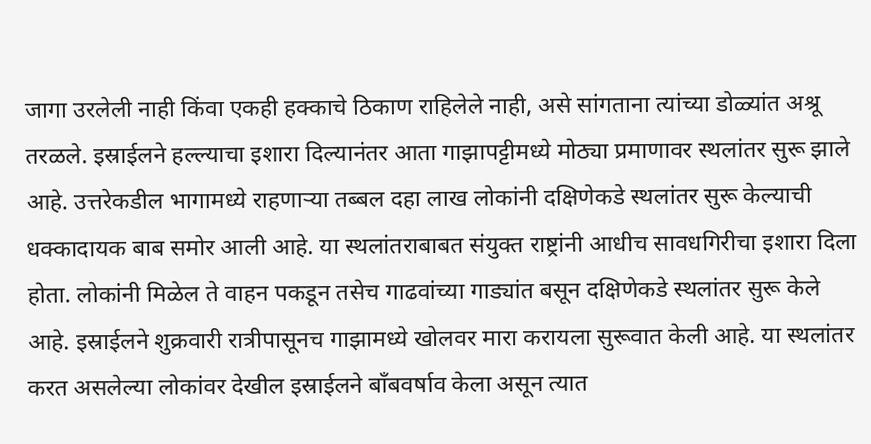जागा उरलेली नाही किंवा एकही हक्काचे ठिकाण राहिलेले नाही, असे सांगताना त्यांच्या डोळ्यांत अश्रू तरळले. इस्राईलने हल्ल्याचा इशारा दिल्यानंतर आता गाझापट्टीमध्ये मोठ्या प्रमाणावर स्थलांतर सुरू झाले आहे. उत्तरेकडील भागामध्ये राहणार्‍या तब्बल दहा लाख लोकांनी दक्षिणेकडे स्थलांतर सुरू केल्याची धक्कादायक बाब समोर आली आहे. या स्थलांतराबाबत संयुक्त राष्ट्रांनी आधीच सावधगिरीचा इशारा दिला होता. लोकांनी मिळेल ते वाहन पकडून तसेच गाढवांच्या गाड्यांत बसून दक्षिणेकडे स्थलांतर सुरू केले आहे. इस्राईलने शुक्रवारी रात्रीपासूनच गाझामध्ये खोलवर मारा करायला सुरूवात केली आहे. या स्थलांतर करत असलेल्या लोकांवर देखील इस्राईलने बाँबवर्षाव केला असून त्यात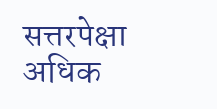सत्तरपेक्षा अधिक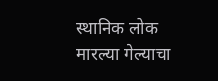स्थानिक लोक मारल्या गेल्याचा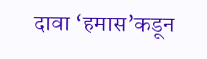दावा ‘हमास’कडून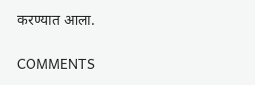करण्यात आला.

COMMENTS